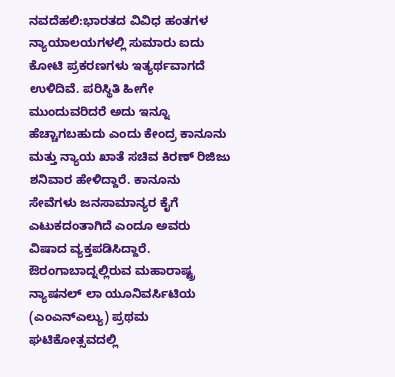ನವದೆಹಲಿ:ಭಾರತದ ವಿವಿಧ ಹಂತಗಳ ನ್ಯಾಯಾಲಯಗಳಲ್ಲಿ ಸುಮಾರು ಐದು ಕೋಟಿ ಪ್ರಕರಣಗಳು ಇತ್ಯರ್ಥವಾಗದೆ ಉಳಿದಿವೆ. ಪರಿಸ್ಥಿತಿ ಹೀಗೇ ಮುಂದುವರಿದರೆ ಅದು ಇನ್ನೂ ಹೆಚ್ಚಾಗಬಹುದು ಎಂದು ಕೇಂದ್ರ ಕಾನೂನು ಮತ್ತು ನ್ಯಾಯ ಖಾತೆ ಸಚಿವ ಕಿರಣ್ ರಿಜಿಜು ಶನಿವಾರ ಹೇಳಿದ್ದಾರೆ. ಕಾನೂನು ಸೇವೆಗಳು ಜನಸಾಮಾನ್ಯರ ಕೈಗೆ ಎಟುಕದಂತಾಗಿದೆ ಎಂದೂ ಅವರು ವಿಷಾದ ವ್ಯಕ್ತಪಡಿಸಿದ್ದಾರೆ.
ಔರಂಗಾಬಾದ್ನಲ್ಲಿರುವ ಮಹಾರಾಷ್ಟ್ರ ನ್ಯಾಷನಲ್ ಲಾ ಯೂನಿವರ್ಸಿಟಿಯ (ಎಂಎನ್ಎಲ್ಯು) ಪ್ರಥಮ ಘಟಿಕೋತ್ಸವದಲ್ಲಿ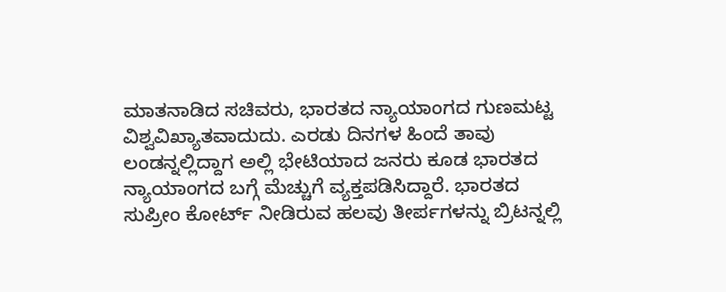ಮಾತನಾಡಿದ ಸಚಿವರು, ಭಾರತದ ನ್ಯಾಯಾಂಗದ ಗುಣಮಟ್ಟ ವಿಶ್ವವಿಖ್ಯಾತವಾದುದು. ಎರಡು ದಿನಗಳ ಹಿಂದೆ ತಾವು ಲಂಡನ್ನಲ್ಲಿದ್ದಾಗ ಅಲ್ಲಿ ಭೇಟಿಯಾದ ಜನರು ಕೂಡ ಭಾರತದ ನ್ಯಾಯಾಂಗದ ಬಗ್ಗೆ ಮೆಚ್ಚುಗೆ ವ್ಯಕ್ತಪಡಿಸಿದ್ದಾರೆ. ಭಾರತದ ಸುಪ್ರೀಂ ಕೋರ್ಟ್ ನೀಡಿರುವ ಹಲವು ತೀರ್ಪಗಳನ್ನು ಬ್ರಿಟನ್ನಲ್ಲಿ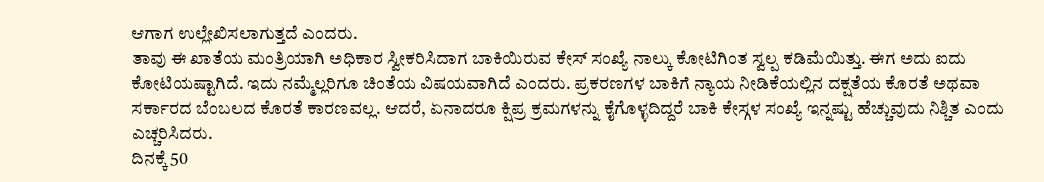ಆಗಾಗ ಉಲ್ಲೇಖಿಸಲಾಗುತ್ತದೆ ಎಂದರು.
ತಾವು ಈ ಖಾತೆಯ ಮಂತ್ರಿಯಾಗಿ ಅಧಿಕಾರ ಸ್ವೀಕರಿಸಿದಾಗ ಬಾಕಿಯಿರುವ ಕೇಸ್ ಸಂಖ್ಯೆ ನಾಲ್ಕು ಕೋಟಿಗಿಂತ ಸ್ವಲ್ಪ ಕಡಿಮೆಯಿತ್ತು. ಈಗ ಅದು ಐದು ಕೋಟಿಯಷ್ಟಾಗಿದೆ. ಇದು ನಮ್ಮೆಲ್ಲರಿಗೂ ಚಿಂತೆಯ ವಿಷಯವಾಗಿದೆ ಎಂದರು. ಪ್ರಕರಣಗಳ ಬಾಕಿಗೆ ನ್ಯಾಯ ನೀಡಿಕೆಯಲ್ಲಿನ ದಕ್ಷತೆಯ ಕೊರತೆ ಅಥವಾ ಸರ್ಕಾರದ ಬೆಂಬಲದ ಕೊರತೆ ಕಾರಣವಲ್ಲ. ಆದರೆ, ಏನಾದರೂ ಕ್ಷಿಪ್ರ ಕ್ರಮಗಳನ್ನು ಕೈಗೊಳ್ಳದಿದ್ದರೆ ಬಾಕಿ ಕೇಸ್ಗಳ ಸಂಖ್ಯೆ ಇನ್ನಷ್ಟು ಹೆಚ್ಚುವುದು ನಿಶ್ಚಿತ ಎಂದು ಎಚ್ಚರಿಸಿದರು.
ದಿನಕ್ಕೆ 50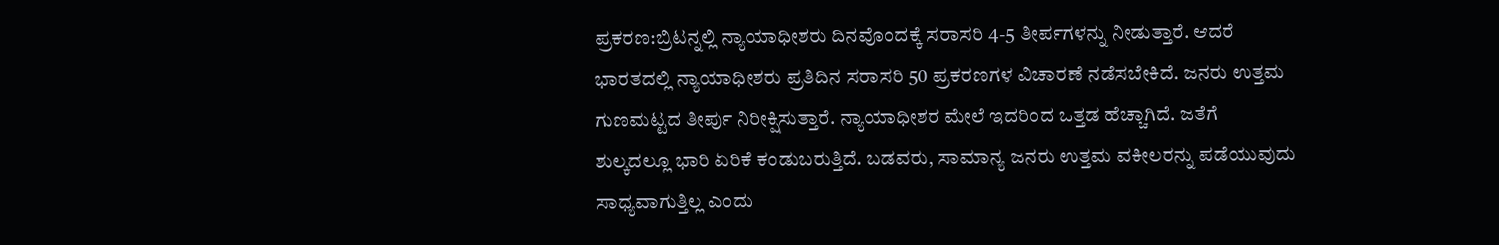ಪ್ರಕರಣ:ಬ್ರಿಟನ್ನಲ್ಲಿ ನ್ಯಾಯಾಧೀಶರು ದಿನವೊಂದಕ್ಕೆ ಸರಾಸರಿ 4-5 ತೀರ್ಪಗಳನ್ನು ನೀಡುತ್ತಾರೆ. ಆದರೆ ಭಾರತದಲ್ಲಿ ನ್ಯಾಯಾಧೀಶರು ಪ್ರತಿದಿನ ಸರಾಸರಿ 50 ಪ್ರಕರಣಗಳ ವಿಚಾರಣೆ ನಡೆಸಬೇಕಿದೆ. ಜನರು ಉತ್ತಮ ಗುಣಮಟ್ಟದ ತೀರ್ಪು ನಿರೀಕ್ಷಿಸುತ್ತಾರೆ. ನ್ಯಾಯಾಧೀಶರ ಮೇಲೆ ಇದರಿಂದ ಒತ್ತಡ ಹೆಚ್ಚಾಗಿದೆ. ಜತೆಗೆ ಶುಲ್ಕದಲ್ಲೂ ಭಾರಿ ಏರಿಕೆ ಕಂಡುಬರುತ್ತಿದೆ. ಬಡವರು, ಸಾಮಾನ್ಯ ಜನರು ಉತ್ತಮ ವಕೀಲರನ್ನು ಪಡೆಯುವುದು ಸಾಧ್ಯವಾಗುತ್ತಿಲ್ಲ ಎಂದು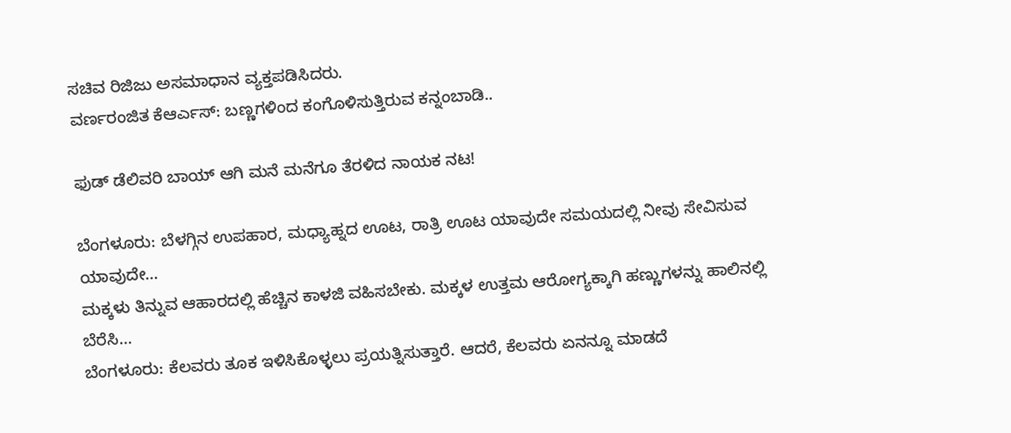ಸಚಿವ ರಿಜಿಜು ಅಸಮಾಧಾನ ವ್ಯಕ್ತಪಡಿಸಿದರು.
ವರ್ಣರಂಜಿತ ಕೆಆರ್ಎಸ್: ಬಣ್ಣಗಳಿಂದ ಕಂಗೊಳಿಸುತ್ತಿರುವ ಕನ್ನಂಬಾಡಿ..

ಫುಡ್ ಡೆಲಿವರಿ ಬಾಯ್ ಆಗಿ ಮನೆ ಮನೆಗೂ ತೆರಳಿದ ನಾಯಕ ನಟ!

ಬೆಂಗಳೂರು: ಬೆಳಗ್ಗಿನ ಉಪಹಾರ, ಮಧ್ಯಾಹ್ನದ ಊಟ, ರಾತ್ರಿ ಊಟ ಯಾವುದೇ ಸಮಯದಲ್ಲಿ ನೀವು ಸೇವಿಸುವ ಯಾವುದೇ…
ಮಕ್ಕಳು ತಿನ್ನುವ ಆಹಾರದಲ್ಲಿ ಹೆಚ್ಚಿನ ಕಾಳಜಿ ವಹಿಸಬೇಕು. ಮಕ್ಕಳ ಉತ್ತಮ ಆರೋಗ್ಯಕ್ಕಾಗಿ ಹಣ್ಣುಗಳನ್ನು ಹಾಲಿನಲ್ಲಿ ಬೆರೆಸಿ…
ಬೆಂಗಳೂರು: ಕೆಲವರು ತೂಕ ಇಳಿಸಿಕೊಳ್ಳಲು ಪ್ರಯತ್ನಿಸುತ್ತಾರೆ. ಆದರೆ, ಕೆಲವರು ಏನನ್ನೂ ಮಾಡದೆ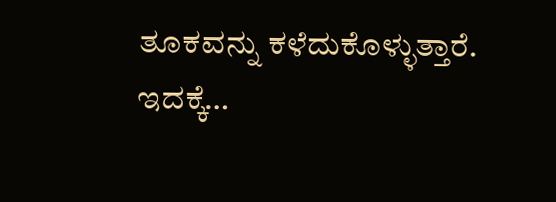ತೂಕವನ್ನು ಕಳೆದುಕೊಳ್ಳುತ್ತಾರೆ. ಇದಕ್ಕೆ…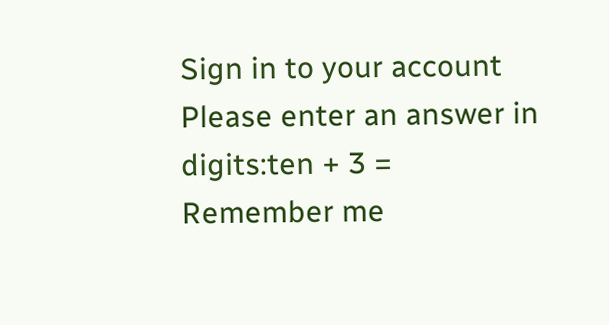Sign in to your account
Please enter an answer in digits:ten + 3 =
Remember me